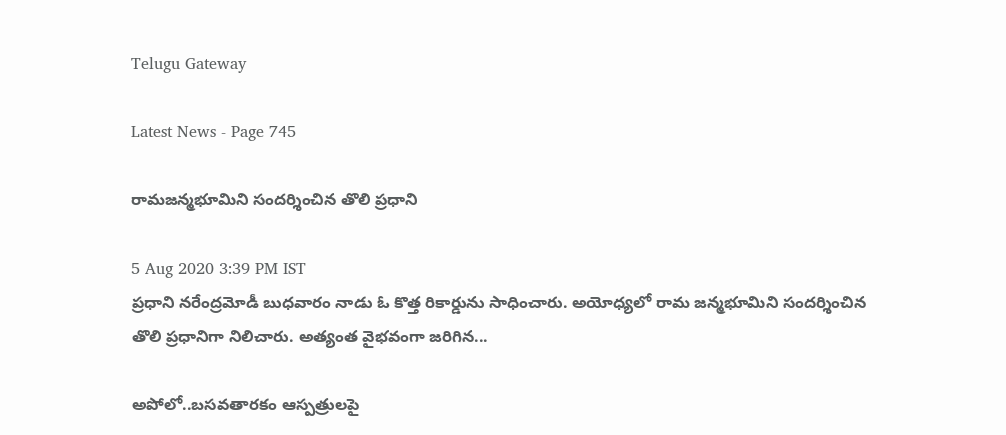Telugu Gateway

Latest News - Page 745

రామజన్మభూమిని సందర్శించిన తొలి ప్రధాని

5 Aug 2020 3:39 PM IST
ప్రధాని నరేంద్రమోడీ బుధవారం నాడు ఓ కొత్త రికార్డును సాధించారు. అయోధ్యలో రామ జన్మభూమిని సందర్శించిన తొలి ప్రధానిగా నిలిచారు. అత్యంత వైభవంగా జరిగిన...

అపోలో..బసవతారకం ఆస్పత్రులపై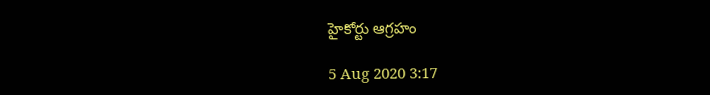హైకోర్టు ఆగ్రహం

5 Aug 2020 3:17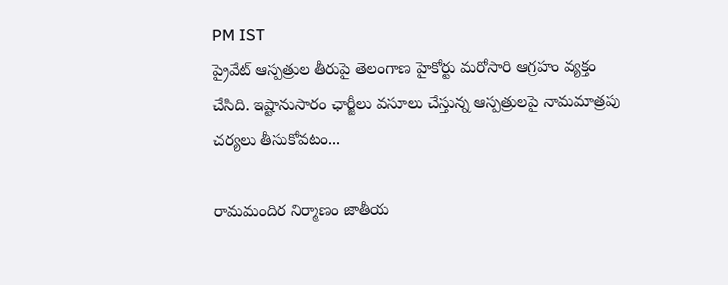PM IST
ప్రైవేట్ ఆస్పత్రుల తీరుపై తెలంగాణ హైకోర్టు మరోసారి ఆగ్రహం వ్యక్తం చేసిది. ఇష్టానుసారం ఛార్జీలు వసూలు చేస్తున్న ఆస్పత్రులపై నామమాత్రపు చర్యలు తీసుకోవటం...

రామమందిర నిర్మాణం జాతీయ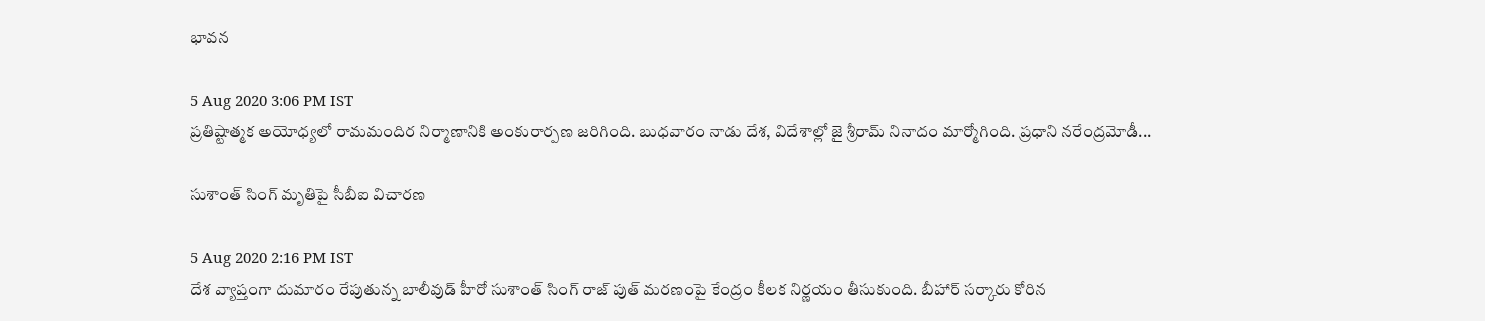భావన

5 Aug 2020 3:06 PM IST
ప్రతిష్టాత్మక అయోధ్యలో రామమందిర నిర్మాణానికి అంకురార్పణ జరిగింది. బుధవారం నాడు దేశ, విదేశాల్లో జై శ్రీరామ్ నినాదం మార్మోగింది. ప్రధాని నరేంద్రమోడీ...

సుశాంత్ సింగ్ మృతిపై సీబీఐ విచారణ

5 Aug 2020 2:16 PM IST
దేశ వ్యాప్తంగా దుమారం రేపుతున్న బాలీవుడ్ హీరో సుశాంత్ సింగ్ రాజ్ పుత్ మరణంపై కేంద్రం కీలక నిర్ణయం తీసుకుంది. బీహార్ సర్కారు కోరిన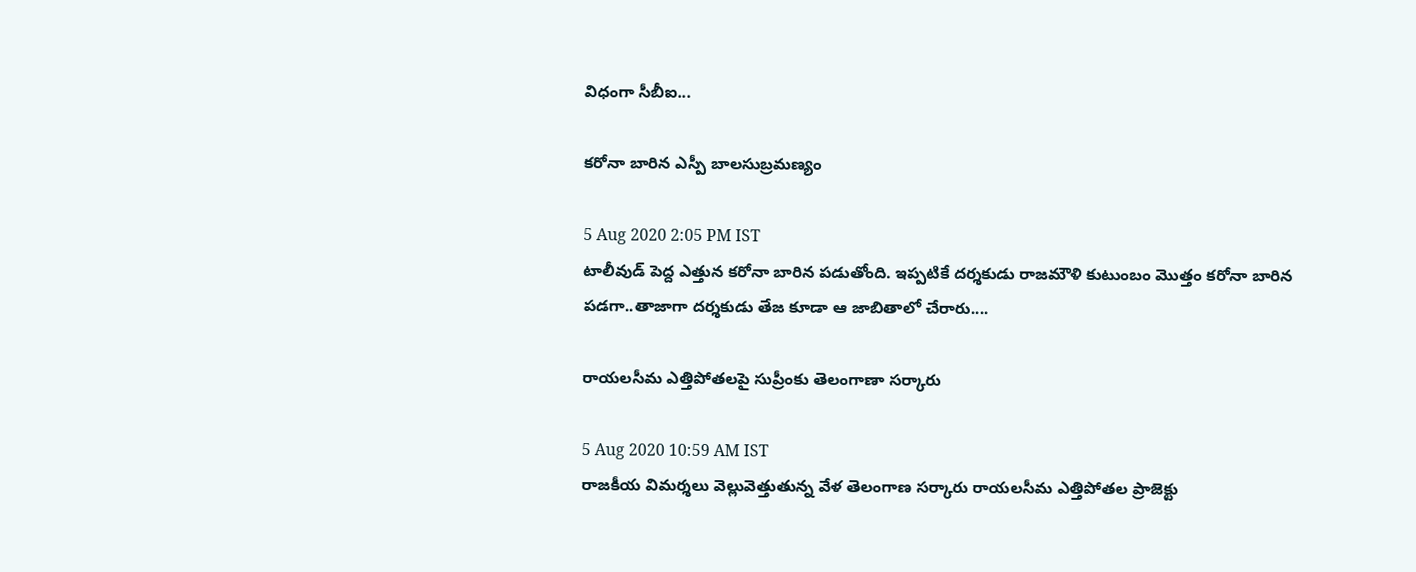విధంగా సీబీఐ...

కరోనా బారిన ఎస్పీ బాలసుబ్రమణ్యం

5 Aug 2020 2:05 PM IST
టాలీవుడ్ పెద్ద ఎత్తున కరోనా బారిన పడుతోంది. ఇప్పటికే దర్శకుడు రాజమౌళి కుటుంబం మొత్తం కరోనా బారిన పడగా..తాజాగా దర్శకుడు తేజ కూడా ఆ జాబితాలో చేరారు....

రాయలసీమ ఎత్తిపోతలపై సుప్రీంకు తెలంగాణా సర్కారు

5 Aug 2020 10:59 AM IST
రాజకీయ విమర్శలు వెల్లువెత్తుతున్న వేళ తెలంగాణ సర్కారు రాయలసీమ ఎత్తిపోతల ప్రాజెక్టు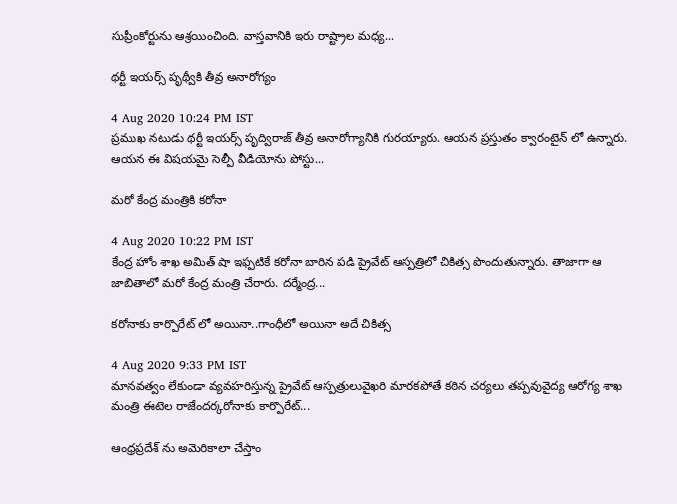సుప్రీంకోర్టును ఆశ్రయించింది. వాస్తవానికి ఇరు రాష్ట్రాల మధ్య...

థర్టీ ఇయర్స్ పృథ్వీకి తీవ్ర అనారోగ్యం

4 Aug 2020 10:24 PM IST
ప్రముఖ నటుడు థర్టీ ఇయర్స్ పృద్విరాజ్ తీవ్ర అనారోగ్యానికి గురయ్యారు. ఆయన ప్రస్తుతం క్వారంటైన్ లో ఉన్నారు. ఆయన ఈ విషయమై సెల్పీ వీడియోను పోస్టు...

మరో కేంద్ర మంత్రికి కరోనా

4 Aug 2020 10:22 PM IST
కేంద్ర హోం శాఖ అమిత్ షా ఇఫ్పటికే కరోనా బారిన పడి ప్రైవేట్ ఆస్పత్రిలో చికిత్స పొందుతున్నారు. తాజాగా ఆ జాబితాలో మరో కేంద్ర మంత్రి చేరారు. దర్మేంద్ర...

కరోనాకు కార్పొరేట్ లో అయినా..గాంధీలో అయినా అదే చికిత్స

4 Aug 2020 9:33 PM IST
మానవత్వం లేకుండా వ్యవహరిస్తున్న ప్రైవేట్ ఆస్పత్రులువైఖరి మారకపోతే కఠిన చర్యలు తప్పవువైద్య ఆరోగ్య శాఖ మంత్రి ఈటెల రాజేందర్కరోనాకు కార్పొరేట్...

ఆంధ్రప్రదేశ్ ను అమెరికాలా చేస్తాం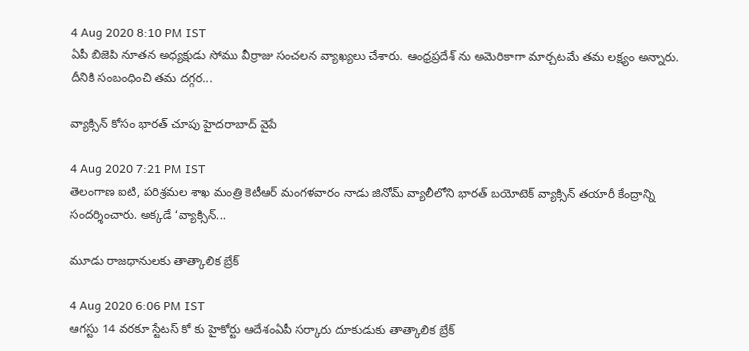4 Aug 2020 8:10 PM IST
ఏపీ బిజెపి నూతన అధ్యక్షుడు సోము వీర్రాజు సంచలన వ్యాఖ్యలు చేశారు. ఆంధ్రప్రదేశ్ ను అమెరికాగా మార్చటమే తమ లక్ష్యం అన్నారు. దీనికి సంబంధించి తమ దగ్గర...

వ్యాక్సిన్ కోసం భారత్ చూపు హైదరాబాద్ వైపే

4 Aug 2020 7:21 PM IST
తెలంగాణ ఐటి, పరిశ్రమల శాఖ మంత్రి కెటీఆర్ మంగళవారం నాడు జినోమ్ వ్యాలీలోని భారత్ బయోటెక్ వ్యాక్సిన్ తయారీ కేంద్రాన్ని సందర్శించారు. అక్కడే ‘వ్యాక్సిన్...

మూడు రాజధానులకు తాత్కాలిక బ్రేక్

4 Aug 2020 6:06 PM IST
ఆగస్టు 14 వరకూ స్టేటస్ కో కు హైకోర్టు ఆదేశంఏపీ సర్కారు దూకుడుకు తాత్కాలిక బ్రేక్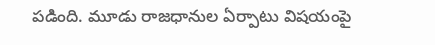పడింది. మూడు రాజధానుల ఏర్పాటు విషయంపై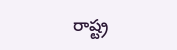రాష్ట్ర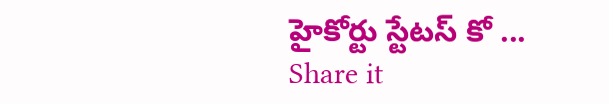హైకోర్టు స్టేటస్ కో ...
Share it